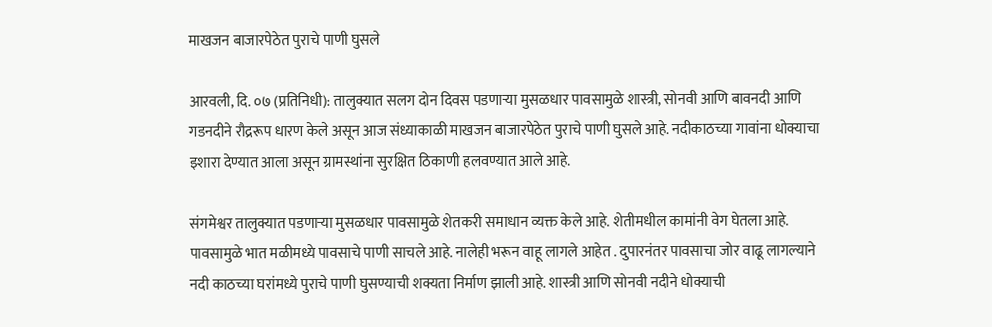माखजन बाजारपेठेत पुराचे पाणी घुसले

आरवली, दि. ०७ (प्रतिनिधी): तालुक्यात सलग दोन दिवस पडणाऱ्या मुसळधार पावसामुळे शास्त्री, सोनवी आणि बावनदी आणि गडनदीने रौद्ररूप धारण केले असून आज संध्याकाळी माखजन बाजारपेठेत पुराचे पाणी घुसले आहे. नदीकाठच्या गावांना धोक्याचा इशारा देण्यात आला असून ग्रामस्थांना सुरक्षित ठिकाणी हलवण्यात आले आहे.

संगमेश्वर तालुक्यात पडणाऱ्या मुसळधार पावसामुळे शेतकरी समाधान व्यक्त केले आहे. शेतीमधील कामांनी वेग घेतला आहे. पावसामुळे भात मळीमध्ये पावसाचे पाणी साचले आहे. नालेही भरून वाहू लागले आहेत . दुपारनंतर पावसाचा जोर वाढू लागल्याने नदी काठच्या घरांमध्ये पुराचे पाणी घुसण्याची शक्यता निर्माण झाली आहे. शास्त्री आणि सोनवी नदीने धोक्याची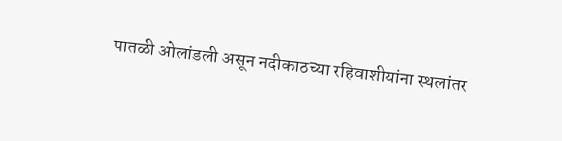पातळी ओलांडली असून नदीकाठच्या रहिवाशीयांना स्थलांतर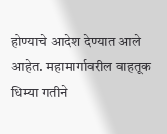होण्याचे आदेश देण्यात आले आहेत. महामार्गावरील वाहतूक धिम्या गतीने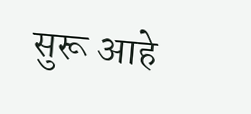सुरू आहे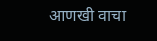आणखी वाचा